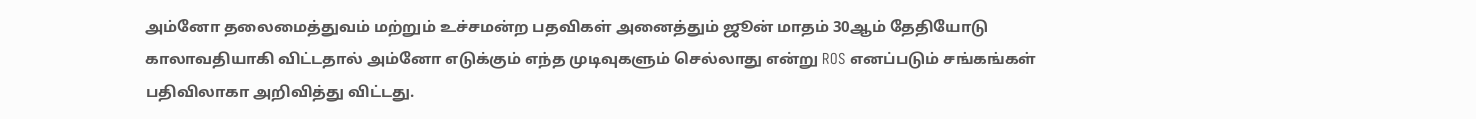அம்னோ தலைமைத்துவம் மற்றும் உச்சமன்ற பதவிகள் அனைத்தும் ஜூன் மாதம் 30ஆம் தேதியோடு காலாவதியாகி விட்டதால் அம்னோ எடுக்கும் எந்த முடிவுகளும் செல்லாது என்று ROS எனப்படும் சங்கங்கள் பதிவிலாகா அறிவித்து விட்டது.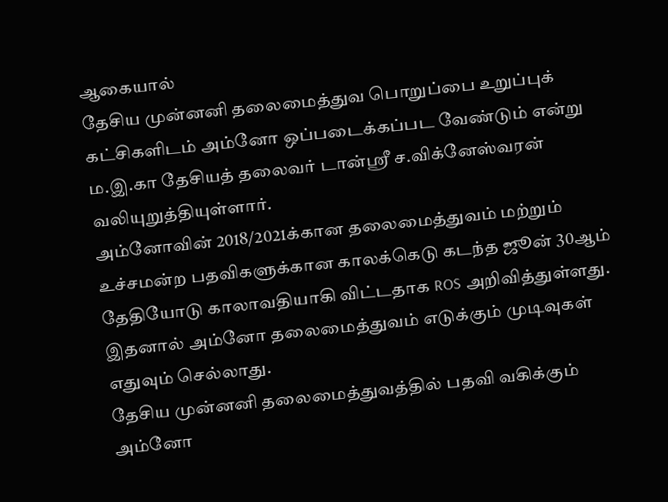ஆகையால்
தேசிய முன்னனி தலைமைத்துவ பொறுப்பை உறுப்புக் கட்சிகளிடம் அம்னோ ஒப்படைக்கப்பட வேண்டும் என்று ம.இ.கா தேசியத் தலைவர் டான்ஸ்ரீ ச.விக்னேஸ்வரன் வலியுறுத்தியுள்ளார்.
அம்னோவின் 2018/2021க்கான தலைமைத்துவம் மற்றும் உச்சமன்ற பதவிகளுக்கான காலக்கெடு கடந்த ஜூன் 30ஆம் தேதியோடு காலாவதியாகி விட்டதாக ROS அறிவித்துள்ளது. இதனால் அம்னோ தலைமைத்துவம் எடுக்கும் முடிவுகள் எதுவும் செல்லாது.
தேசிய முன்னனி தலைமைத்துவத்தில் பதவி வகிக்கும் அம்னோ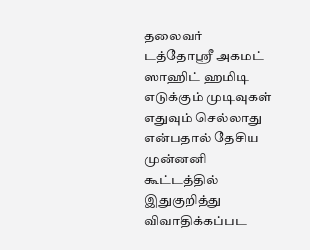தலைவர் டத்தோஸ்ரீ அகமட் ஸாஹிட் ஹமிடி எடுக்கும் முடிவுகள் எதுவும் செல்லாது என்பதால் தேசிய முன்னனி கூட்டத்தில் இதுகுறித்து விவாதிக்கப்பட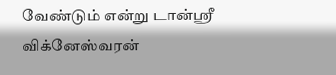வேண்டும் என்று டான்ஸ்ரீ விக்னேஸ்வரன்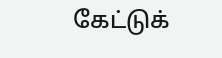கேட்டுக்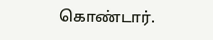கொண்டார்.